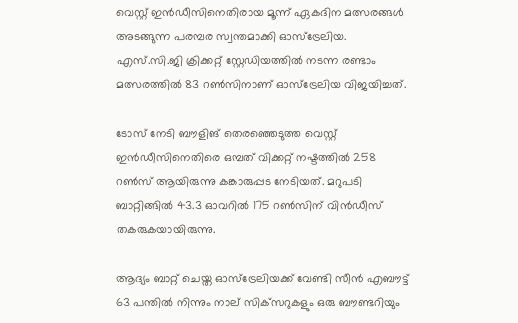വെസ്റ്റ് ഇന്‍ഡീസിനെതിരായ മൂന്ന് ഏകദിന മത്സരങ്ങള്‍ അടങ്ങുന്ന പരമ്പര സ്വന്തമാക്കി ഓസ്‌ട്രേലിയ. എസ്.സി.ജി ക്രിക്കറ്റ് സ്റ്റേഡിയത്തില്‍ നടന്ന രണ്ടാം മത്സരത്തില്‍ 83 റണ്‍സിനാണ് ഓസ്‌ട്രേലിയ വിജയിച്ചത്.

ടോസ് നേടി ബൗളിങ് തെരഞ്ഞെടുത്ത വെസ്റ്റ് ഇന്‍ഡീസിനെതിരെ ഒമ്പത് വിക്കറ്റ് നഷ്ടത്തില്‍ 258 റണ്‍സ് ആയിരുന്നു കങ്കാരുപ്പട നേടിയത്. മറുപടി ബാറ്റിങ്ങില്‍ 43.3 ഓവറില്‍ 175 റണ്‍സിന് വിന്‍ഡീസ് തകരുകയായിരുന്നു.

ആദ്യം ബാറ്റ് ചെയ്ത ഓസ്‌ട്രേലിയക്ക് വേണ്ടി സീന്‍ എബൗട്ട് 63 പന്തില്‍ നിന്നും നാല് സിക്‌സറുകളും ഒരു ബൗണ്ടറിയും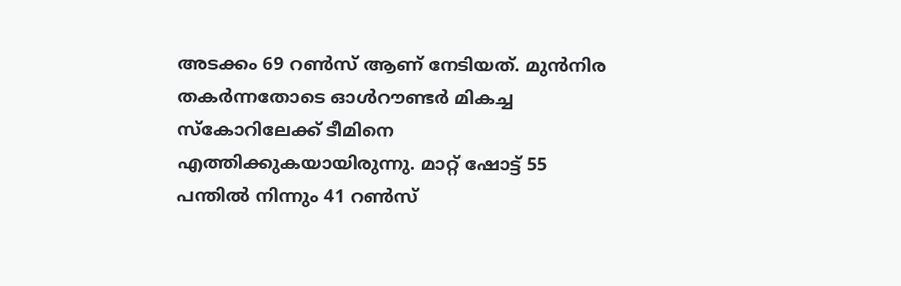അടക്കം 69 റണ്‍സ് ആണ് നേടിയത്. മുന്‍നിര തകര്‍ന്നതോടെ ഓള്‍റൗണ്ടര്‍ മികച്ച സ്‌കോറിലേക്ക് ടീമിനെ എത്തിക്കുകയായിരുന്നു. മാറ്റ് ഷോട്ട് 55 പന്തില്‍ നിന്നും 41 റണ്‍സ്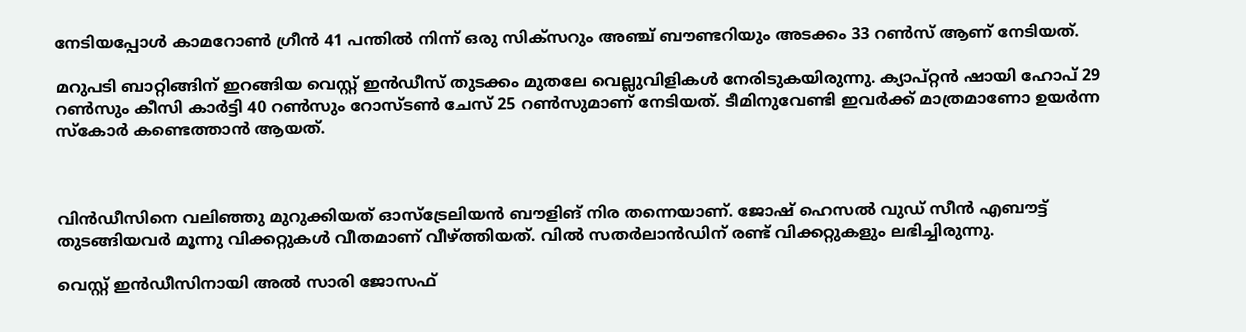നേടിയപ്പോള്‍ കാമറോണ്‍ ഗ്രീന്‍ 41 പന്തില്‍ നിന്ന് ഒരു സിക്‌സറും അഞ്ച് ബൗണ്ടറിയും അടക്കം 33 റണ്‍സ് ആണ് നേടിയത്.

മറുപടി ബാറ്റിങ്ങിന് ഇറങ്ങിയ വെസ്റ്റ് ഇന്‍ഡീസ് തുടക്കം മുതലേ വെല്ലുവിളികള്‍ നേരിടുകയിരുന്നു. ക്യാപ്റ്റന്‍ ഷായി ഹോപ് 29 റണ്‍സും കീസി കാര്‍ട്ടി 40 റണ്‍സും റോസ്ടണ്‍ ചേസ് 25 റണ്‍സുമാണ് നേടിയത്. ടീമിനുവേണ്ടി ഇവര്‍ക്ക് മാത്രമാണോ ഉയര്‍ന്ന സ്‌കോര്‍ കണ്ടെത്താന്‍ ആയത്.



വിന്‍ഡീസിനെ വലിഞ്ഞു മുറുക്കിയത് ഓസ്‌ട്രേലിയന്‍ ബൗളിങ് നിര തന്നെയാണ്. ജോഷ് ഹെസല്‍ വുഡ് സീന്‍ എബൗട്ട് തുടങ്ങിയവര്‍ മൂന്നു വിക്കറ്റുകള്‍ വീതമാണ് വീഴ്ത്തിയത്. വില്‍ സതര്‍ലാന്‍ഡിന് രണ്ട് വിക്കറ്റുകളും ലഭിച്ചിരുന്നു.

വെസ്റ്റ് ഇന്‍ഡീസിനായി അല്‍ സാരി ജോസഫ്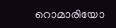റൊമാരിയോ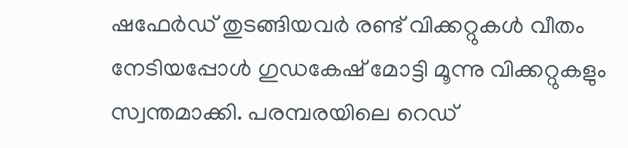ഷഫേര്‍ഡ് തുടങ്ങിയവര്‍ രണ്ട് വിക്കറ്റുകള്‍ വീതം നേടിയപ്പോള്‍ ഗുഡകേഷ് മോട്ടി മൂന്നു വിക്കറ്റുകളും സ്വന്തമാക്കി. പരമ്പരയിലെ റെഡ്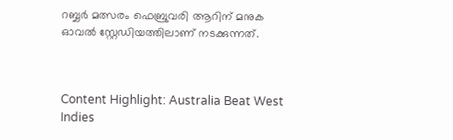റബ്ബര്‍ മത്സരം ഫെബ്രുവരി ആറിന് മനുക ഓവല്‍ സ്റ്റേഡിയത്തിലാണ് നടക്കുന്നത്.



Content Highlight: Australia Beat West Indies